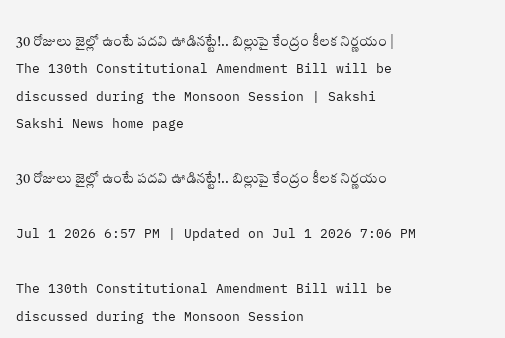30 రోజులు జైల్లో ఉంటే పదవి ఊడినట్టే!.. బిల్లుపై కేంద్రం కీలక నిర్ణయం | The 130th Constitutional Amendment Bill will be discussed during the Monsoon Session | Sakshi
Sakshi News home page

30 రోజులు జైల్లో ఉంటే పదవి ఊడినట్టే!.. బిల్లుపై కేంద్రం కీలక నిర్ణయం

Jul 1 2026 6:57 PM | Updated on Jul 1 2026 7:06 PM

The 130th Constitutional Amendment Bill will be discussed during the Monsoon Session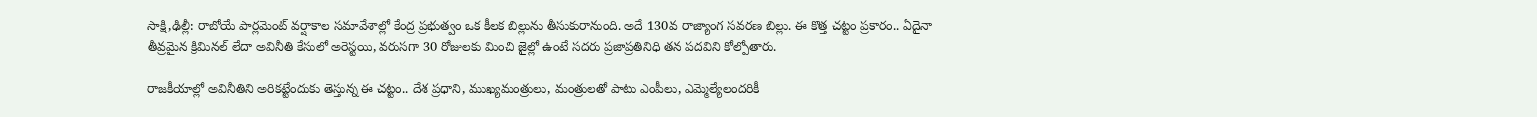సాక్షి,ఢిల్లీ: రాబోయే పార్లమెంట్ వర్షాకాల సమావేశాల్లో కేంద్ర ప్రభుత్వం ఒక కీలక బిల్లును తీసుకురానుంది. అదే 130వ రాజ్యాంగ సవరణ బిల్లు. ఈ కొత్త చట్టం ప్రకారం.. ఏదైనా తీవ్రమైన క్రిమినల్ లేదా అవినీతి కేసులో అరెస్టయి, వరుసగా 30 రోజులకు మించి జైల్లో ఉంటే సదరు ప్రజాప్రతినిధి తన పదవిని కోల్పోతారు.

రాజకీయాల్లో అవినీతిని అరికట్టేందుకు తెస్తున్న ఈ చట్టం.. దేశ ప్రధాని, ముఖ్యమంత్రులు, మంత్రులతో పాటు ఎంపీలు, ఎమ్మెల్యేలందరికీ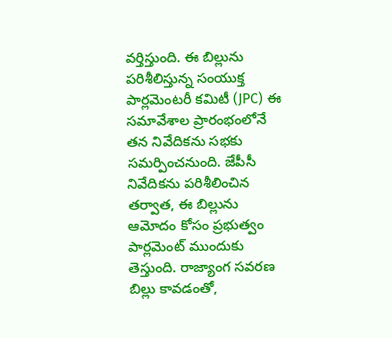వర్తిస్తుంది. ఈ బిల్లును పరిశీలిస్తున్న సంయుక్త పార్లమెంటరీ కమిటీ (JPC) ఈ సమావేశాల ప్రారంభంలోనే తన నివేదికను సభకు సమర్పించనుంది. జేపీసీ నివేదికను పరిశీలించిన తర్వాత, ఈ బిల్లును ఆమోదం కోసం ప్రభుత్వం పార్లమెంట్ ముందుకు తెస్తుంది. రాజ్యాంగ సవరణ బిల్లు కావడంతో,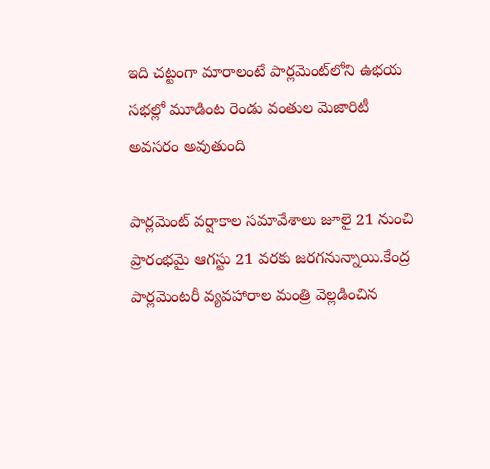ఇది చట్టంగా మారాలంటే పార్లమెంట్‌లోని ఉభయ సభల్లో మూడింట రెండు వంతుల మెజారిటీ అవసరం అవుతుంది

పార్లమెంట్ వర్షాకాల సమావేశాలు జూలై 21 నుంచి ప్రారంభమై ఆగస్టు 21 వరకు జరగనున్నాయి.కేంద్ర పార్లమెంటరీ వ్యవహారాల మంత్రి వెల్లడించిన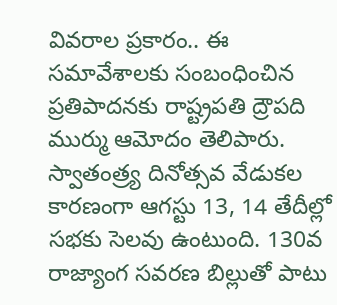వివరాల ప్రకారం.. ఈ సమావేశాలకు సంబంధించిన ప్రతిపాదనకు రాష్ట్రపతి ద్రౌపది ముర్ము ఆమోదం తెలిపారు. స్వాతంత్ర్య దినోత్సవ వేడుకల కారణంగా ఆగస్టు 13, 14 తేదీల్లో సభకు సెలవు ఉంటుంది. 130వ రాజ్యాంగ సవరణ బిల్లుతో పాటు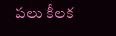పలు కీలక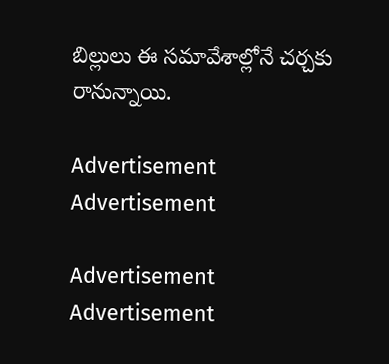బిల్లులు ఈ సమావేశాల్లోనే చర్చకు రానున్నాయి.

Advertisement
Advertisement

Advertisement
Advertisement